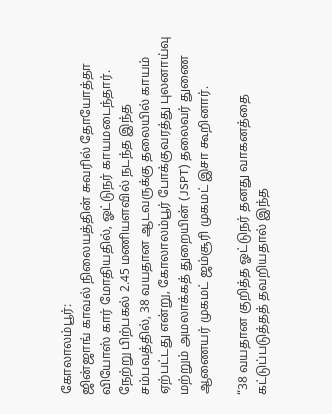கோலாலம்பூர்:
ஜின்ஜாங் காவல் நிலையத்தின் சுவரில் தோயோத்தா வியோஸ் கார் மோதியதில், ஓட்டுநர் காயமடைந்தார்.
நேற்று பிற்பகல் 2.45 மணியளவில் நடந்த இந்த சம்பவத்தில், 38 வயதான ஆடவருக்கு தலையில் காயம் ஏற்பட்டது என்று, கோலாலம்பூர் போக்குவரத்து புலனாய்வு மற்றும் அமலாக்கத் துறையின் (JSPT) தலைவர் துணை ஆணையர் முகமட் ஜம்சூரி முகமட் இசா கூறினார்.

“38 வயதான குறித்த ஓட்டுநர் தனது வாகனத்தை கட்டுப்படுத்தத் தவறியதால் இந்த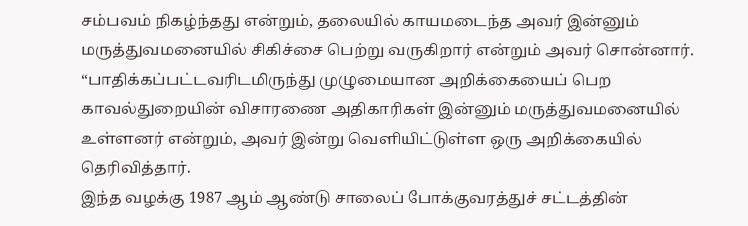சம்பவம் நிகழ்ந்தது என்றும், தலையில் காயமடைந்த அவர் இன்னும் மருத்துவமனையில் சிகிச்சை பெற்று வருகிறார் என்றும் அவர் சொன்னார்.
“பாதிக்கப்பட்டவரிடமிருந்து முழுமையான அறிக்கையைப் பெற காவல்துறையின் விசாரணை அதிகாரிகள் இன்னும் மருத்துவமனையில் உள்ளனர் என்றும், அவர் இன்று வெளியிட்டுள்ள ஒரு அறிக்கையில் தெரிவித்தார்.
இந்த வழக்கு 1987 ஆம் ஆண்டு சாலைப் போக்குவரத்துச் சட்டத்தின்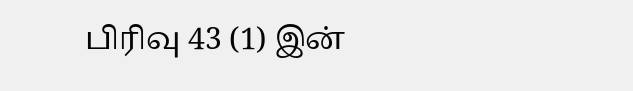பிரிவு 43 (1) இன்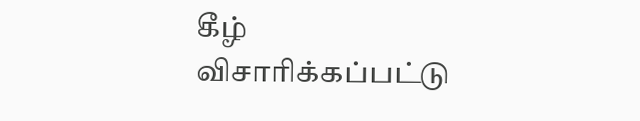கீழ் விசாரிக்கப்பட்டு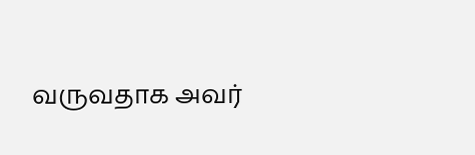வருவதாக அவர்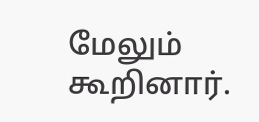மேலும் கூறினார்.